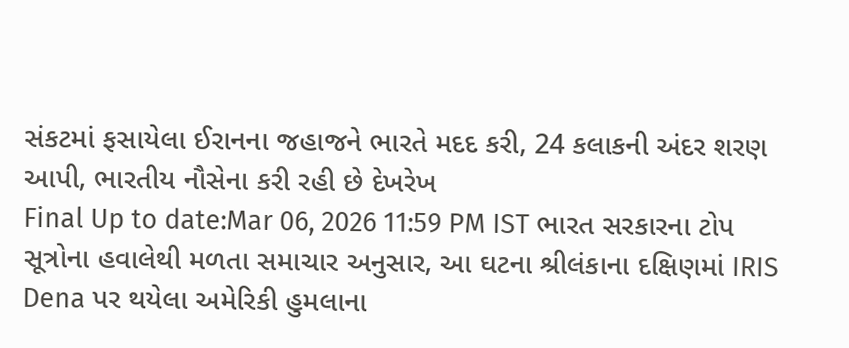સંકટમાં ફસાયેલા ઈરાનના જહાજને ભારતે મદદ કરી, 24 કલાકની અંદર શરણ આપી, ભારતીય નૌસેના કરી રહી છે દેખરેખ
Final Up to date:Mar 06, 2026 11:59 PM IST ભારત સરકારના ટોપ સૂત્રોના હવાલેથી મળતા સમાચાર અનુસાર, આ ઘટના શ્રીલંકાના દક્ષિણમાં IRIS Dena પર થયેલા અમેરિકી હુમલાના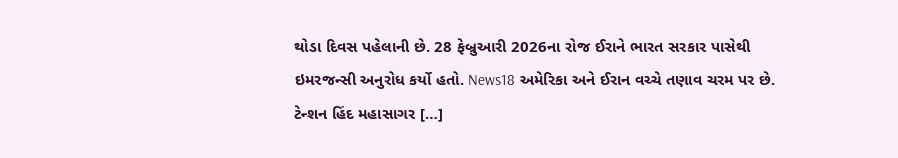થોડા દિવસ પહેલાની છે. 28 ફેબ્રુઆરી 2026ના રોજ ઈરાને ભારત સરકાર પાસેથી ઇમરજન્સી અનુરોધ કર્યો હતો. News18 અમેરિકા અને ઈરાન વચ્ચે તણાવ ચરમ પર છે. ટેન્શન હિંદ મહાસાગર […]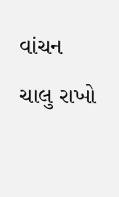વાંચન ચાલુ રાખો